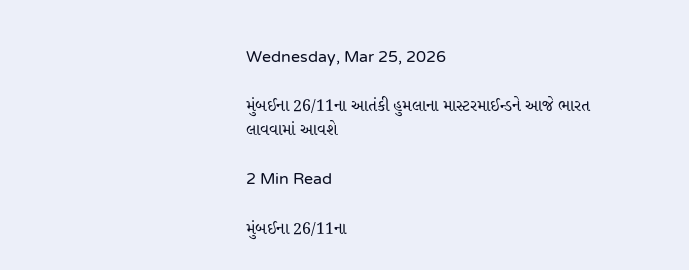Wednesday, Mar 25, 2026

મુંબઈના 26/11ના આતંકી હુમલાના માસ્ટરમાઈન્ડને આજે ભારત લાવવામાં આવશે

2 Min Read

મુંબઈના 26/11ના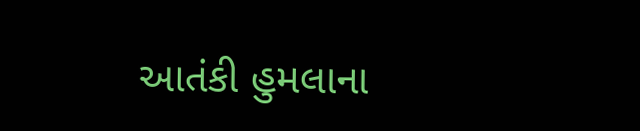આતંકી હુમલાના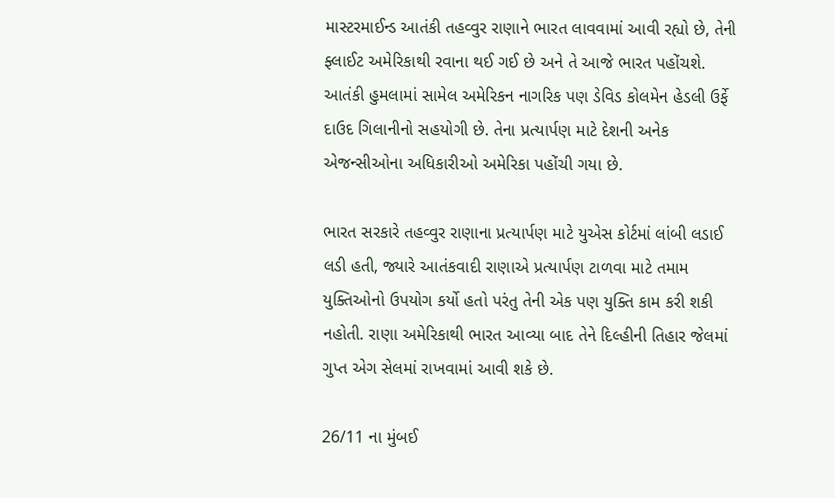માસ્ટરમાઈન્ડ આતંકી તહવ્વુર રાણાને ભારત લાવવામાં આવી રહ્યો છે, તેની ફ્લાઈટ અમેરિકાથી રવાના થઈ ગઈ છે અને તે આજે ભારત પહોંચશે. આતંકી હુમલામાં સામેલ અમેરિકન નાગરિક પણ ડેવિડ કોલમેન હેડલી ઉર્ફે દાઉદ ગિલાનીનો સહયોગી છે. તેના પ્રત્યાર્પણ માટે દેશની અનેક એજન્સીઓના અધિકારીઓ અમેરિકા પહોંચી ગયા છે.

ભારત સરકારે તહવ્વુર રાણાના પ્રત્યાર્પણ માટે યુએસ કોર્ટમાં લાંબી લડાઈ લડી હતી, જ્યારે આતંકવાદી રાણાએ પ્રત્યાર્પણ ટાળવા માટે તમામ યુક્તિઓનો ઉપયોગ કર્યો હતો પરંતુ તેની એક પણ યુક્તિ કામ કરી શકી નહોતી. રાણા અમેરિકાથી ભારત આવ્યા બાદ તેને દિલ્હીની તિહાર જેલમાં ગુપ્ત એગ સેલમાં રાખવામાં આવી શકે છે.

26/11 ના મુંબઈ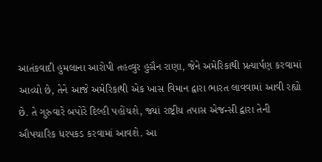આતંકવાદી હુમલાના આરોપી તહવ્વુર હુસૈન રાણા, જેને અમેરિકાથી પ્રત્યાર્પણ કરવામાં આવ્યો છે, તેને આજે અમેરિકાથી એક ખાસ વિમાન દ્વારા ભારત લાવવામાં આવી રહ્યો છે. તે ગુરુવારે બપોરે દિલ્હી પહોંચશે, જ્યાં રાષ્ટ્રીય તપાસ એજન્સી દ્વારા તેની ઔપચારિક ધરપકડ કરવામાં આવશે. આ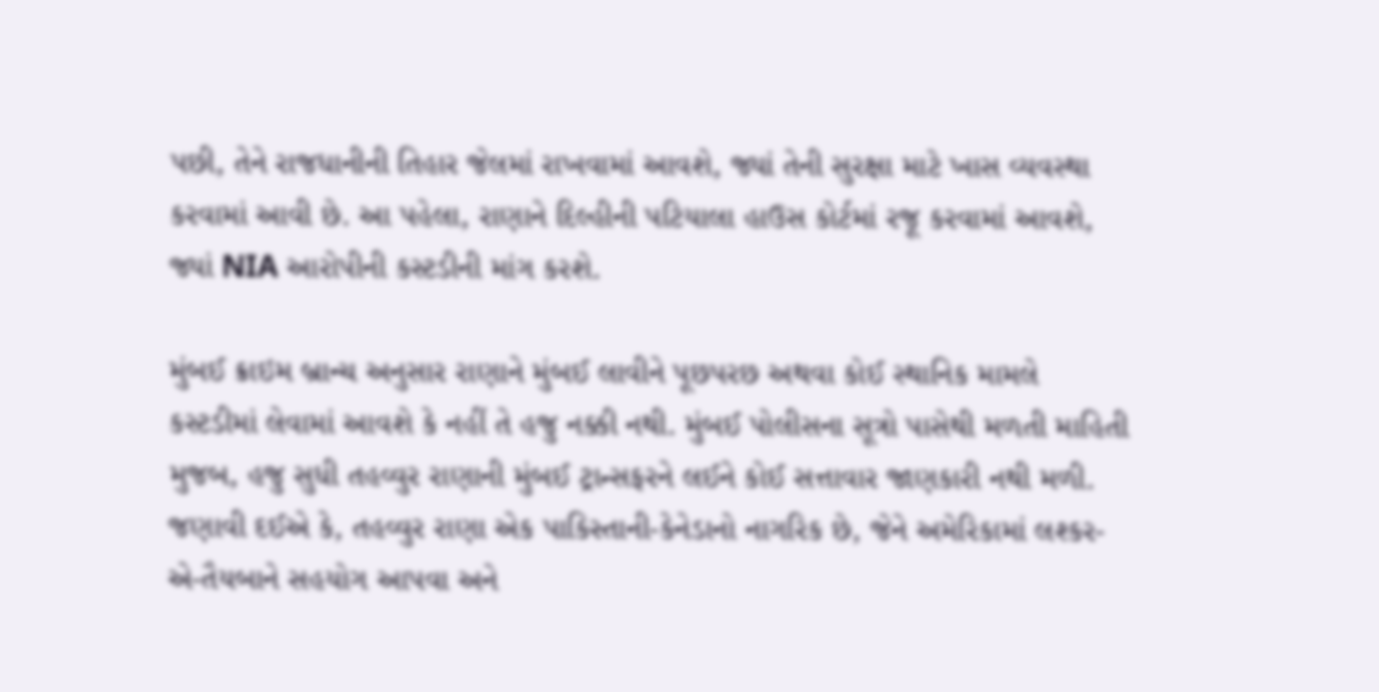પછી, તેને રાજધાનીની તિહાર જેલમાં રાખવામાં આવશે, જ્યાં તેની સુરક્ષા માટે ખાસ વ્યવસ્થા કરવામાં આવી છે. આ પહેલા, રાણાને દિલ્હીની પટિયાલા હાઉસ કોર્ટમાં રજૂ કરવામાં આવશે, જ્યાં NIA આરોપીની કસ્ટડીની માંગ કરશે.

મુંબઈ ક્રાઇમ બ્રાન્ચ અનુસાર રાણાને મુંબઈ લાવીને પૂછપરછ અથવા કોઈ સ્થાનિક મામલે કસ્ટડીમાં લેવામાં આવશે કે નહીં તે હજુ નક્કી નથી. મુંબઈ પોલીસના સૂત્રો પાસેથી મળતી માહિતી મુજબ, હજુ સુધી તહવ્વુર રાણાની મુંબઈ ટ્રાન્સફરને લઈને કોઈ સત્તાવાર જાણકારી નથી મળી. જણાવી દઈએ કે, તહવ્વુર રાણા એક પાકિસ્તાની-કેનેડાનો નાગરિક છે, જેને અમેરિકામાં લશ્કર-એ-તૈયબાને સહયોગ આપવા અને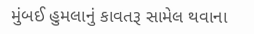મુંબઈ હુમલાનું કાવતરૂ સામેલ થવાના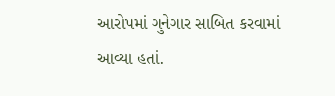આરોપમાં ગુનેગાર સાબિત કરવામાં આવ્યા હતાં.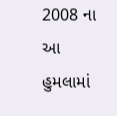2008 ના આ હુમલામાં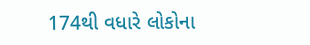174થી વધારે લોકોના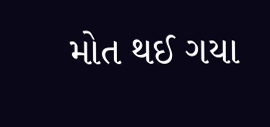મોત થઈ ગયા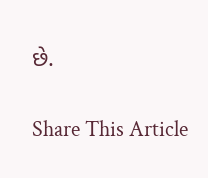છે.

Share This Article